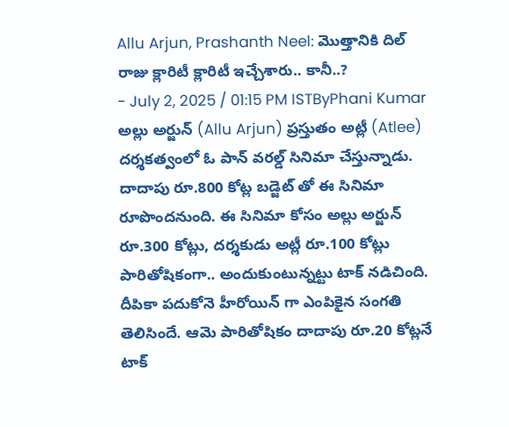Allu Arjun, Prashanth Neel: మొత్తానికి దిల్ రాజు క్లారిటీ క్లారిటీ ఇచ్చేశారు.. కానీ..?
- July 2, 2025 / 01:15 PM ISTByPhani Kumar
అల్లు అర్జున్ (Allu Arjun) ప్రస్తుతం అట్లీ (Atlee) దర్శకత్వంలో ఓ పాన్ వరల్డ్ సినిమా చేస్తున్నాడు. దాదాపు రూ.800 కోట్ల బడ్జెట్ తో ఈ సినిమా రూపొందనుంది. ఈ సినిమా కోసం అల్లు అర్జున్ రూ.300 కోట్లు, దర్శకుడు అట్లీ రూ.100 కోట్లు పారితోషికంగా.. అందుకుంటున్నట్టు టాక్ నడిచింది. దీపికా పదుకోనె హీరోయిన్ గా ఎంపికైన సంగతి తెలిసిందే. ఆమె పారితోషికం దాదాపు రూ.20 కోట్లనే టాక్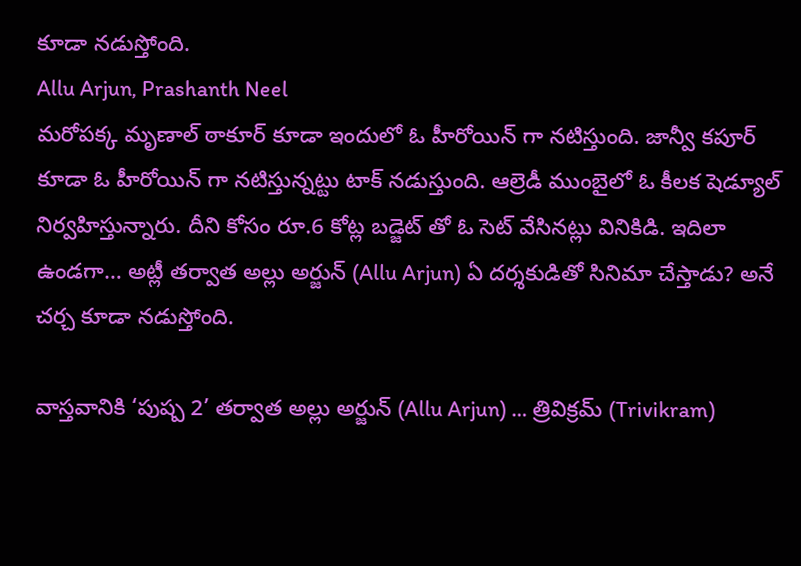కూడా నడుస్తోంది.
Allu Arjun, Prashanth Neel
మరోపక్క మృణాల్ ఠాకూర్ కూడా ఇందులో ఓ హీరోయిన్ గా నటిస్తుంది. జాన్వీ కపూర్ కూడా ఓ హీరోయిన్ గా నటిస్తున్నట్టు టాక్ నడుస్తుంది. ఆల్రెడీ ముంబైలో ఓ కీలక షెడ్యూల్ నిర్వహిస్తున్నారు. దీని కోసం రూ.6 కోట్ల బడ్జెట్ తో ఓ సెట్ వేసినట్లు వినికిడి. ఇదిలా ఉండగా… అట్లీ తర్వాత అల్లు అర్జున్ (Allu Arjun) ఏ దర్శకుడితో సినిమా చేస్తాడు? అనే చర్చ కూడా నడుస్తోంది.

వాస్తవానికి ‘పుష్ప 2’ తర్వాత అల్లు అర్జున్ (Allu Arjun) … త్రివిక్రమ్ (Trivikram)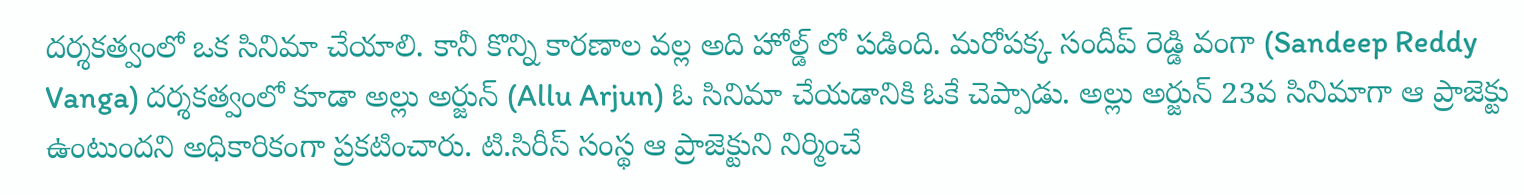దర్శకత్వంలో ఒక సినిమా చేయాలి. కానీ కొన్ని కారణాల వల్ల అది హోల్డ్ లో పడింది. మరోపక్క సందీప్ రెడ్డి వంగా (Sandeep Reddy Vanga) దర్శకత్వంలో కూడా అల్లు అర్జున్ (Allu Arjun) ఓ సినిమా చేయడానికి ఓకే చెప్పాడు. అల్లు అర్జున్ 23వ సినిమాగా ఆ ప్రాజెక్టు ఉంటుందని అధికారికంగా ప్రకటించారు. టి.సిరీస్ సంస్థ ఆ ప్రాజెక్టుని నిర్మించే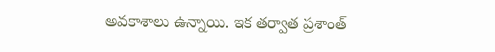అవకాశాలు ఉన్నాయి. ఇక తర్వాత ప్రశాంత్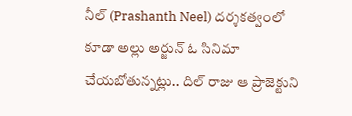నీల్ (Prashanth Neel) దర్శకత్వంలో కూడా అల్లు అర్జున్ ఓ సినిమా చేయబోతున్నట్లు.. దిల్ రాజు ఆ ప్రాజెక్టుని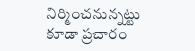నిర్మించనున్నట్టు కూడా ప్రచారం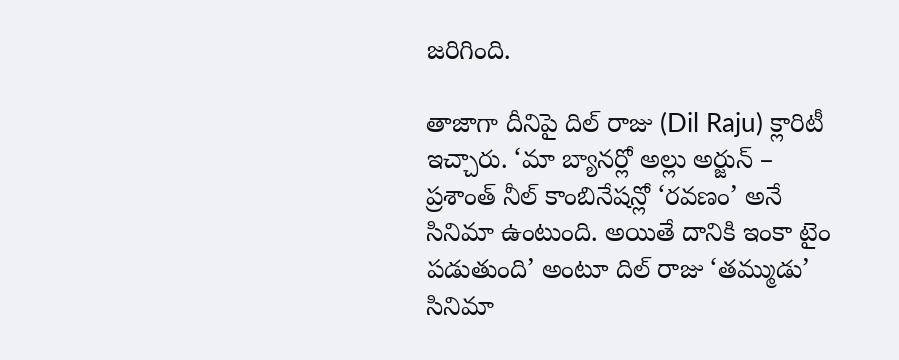జరిగింది.

తాజాగా దీనిపై దిల్ రాజు (Dil Raju) క్లారిటీ ఇచ్చారు. ‘మా బ్యానర్లో అల్లు అర్జున్ – ప్రశాంత్ నీల్ కాంబినేషన్లో ‘రవణం’ అనే సినిమా ఉంటుంది. అయితే దానికి ఇంకా టైం పడుతుంది’ అంటూ దిల్ రాజు ‘తమ్ముడు’ సినిమా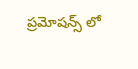ప్రమోషన్స్ లో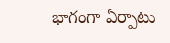భాగంగా ఏర్పాటు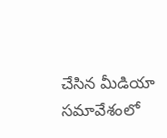చేసిన మీడియా సమావేశంలో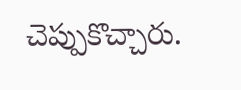చెప్పుకొచ్చారు.